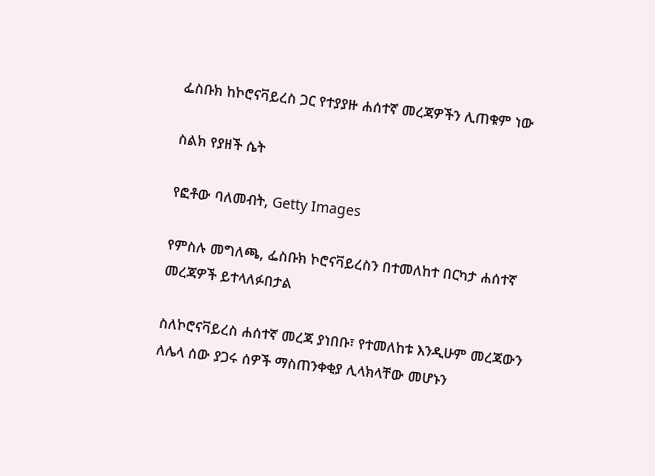ፌስቡክ ከኮሮናቫይረስ ጋር የተያያዙ ሐሰተኛ መረጃዎችን ሊጠቁም ነው

ስልክ የያዘች ሴት

የፎቶው ባለመብት, Getty Images

የምስሉ መግለጫ, ፌስቡክ ኮሮናቫይረስን በተመለከተ በርካታ ሐሰተኛ መረጃዎች ይተላለፉበታል

ስለኮሮናቫይረስ ሐሰተኛ መረጃ ያነበቡ፣ የተመለከቱ እንዲሁም መረጃውን ለሌላ ሰው ያጋሩ ሰዎች ማስጠንቀቂያ ሊላክላቸው መሆኑን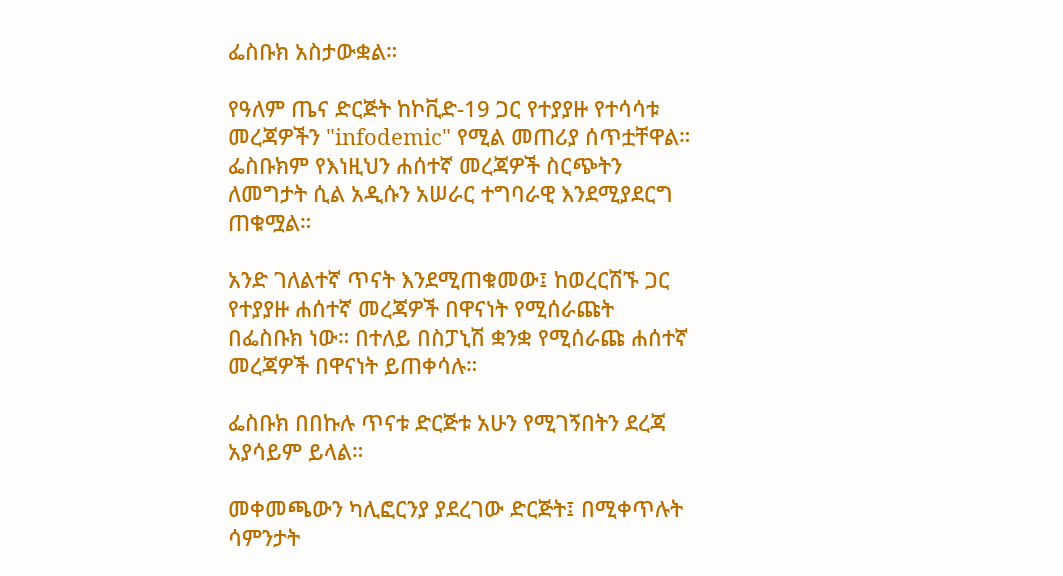ፌስቡክ አስታውቋል።

የዓለም ጤና ድርጅት ከኮቪድ-19 ጋር የተያያዙ የተሳሳቱ መረጃዎችን "infodemic" የሚል መጠሪያ ሰጥቷቸዋል። ፌስቡክም የእነዚህን ሐሰተኛ መረጃዎች ስርጭትን ለመግታት ሲል አዲሱን አሠራር ተግባራዊ እንደሚያደርግ ጠቁሟል።

አንድ ገለልተኛ ጥናት እንደሚጠቁመው፤ ከወረርሽኙ ጋር የተያያዙ ሐሰተኛ መረጃዎች በዋናነት የሚሰራጩት በፌስቡክ ነው። በተለይ በስፓኒሽ ቋንቋ የሚሰራጩ ሐሰተኛ መረጃዎች በዋናነት ይጠቀሳሉ።

ፌስቡክ በበኩሉ ጥናቱ ድርጅቱ አሁን የሚገኝበትን ደረጃ አያሳይም ይላል።

መቀመጫውን ካሊፎርንያ ያደረገው ድርጅት፤ በሚቀጥሉት ሳምንታት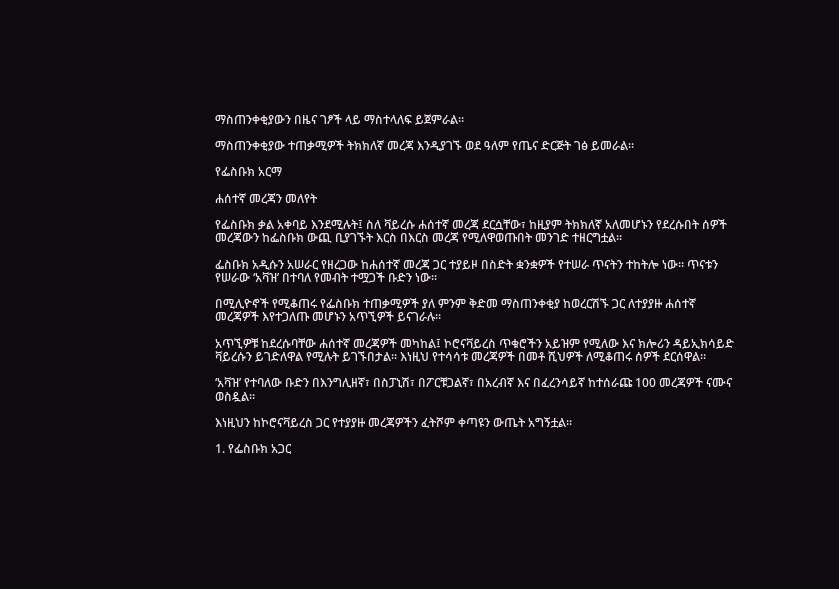ማስጠንቀቂያውን በዜና ገፆች ላይ ማስተላለፍ ይጀምራል።

ማስጠንቀቂያው ተጠቃሚዎች ትክክለኛ መረጃ እንዲያገኙ ወደ ዓለም የጤና ድርጅት ገፅ ይመራል።

የፌስቡክ አርማ

ሐሰተኛ መረጃን መለየት

የፌስቡክ ቃል አቀባይ እንደሚሉት፤ ስለ ቫይረሱ ሐሰተኛ መረጃ ደርሷቸው፣ ከዚያም ትክክለኛ አለመሆኑን የደረሱበት ሰዎች መረጃውን ከፌስቡክ ውጪ ቢያገኙት እርስ በእርስ መረጃ የሚለዋወጡበት መንገድ ተዘርግቷል።

ፌስቡክ አዲሱን አሠራር የዘረጋው ከሐሰተኛ መረጃ ጋር ተያይዞ በስድት ቋንቋዎች የተሠራ ጥናትን ተከትሎ ነው። ጥናቱን የሠራው ‘አቫዝ’ በተባለ የመብት ተሟጋች ቡድን ነው።

በሚሊዮኖች የሚቆጠሩ የፌስቡክ ተጠቃሚዎች ያለ ምንም ቅድመ ማስጠንቀቂያ ከወረርሽኙ ጋር ለተያያዙ ሐሰተኛ መረጃዎች እየተጋለጡ መሆኑን አጥኚዎች ይናገራሉ።

አጥኚዎቹ ከደረሱባቸው ሐሰተኛ መረጃዎች መካከል፤ ኮሮናቫይረስ ጥቁሮችን አይዝም የሚለው እና ክሎሪን ዳይኢክሳይድ ቫይረሱን ይገድለዋል የሚሉት ይገኙበታል። እነዚህ የተሳሳቱ መረጃዎች በመቶ ሺህዎች ለሚቆጠሩ ሰዎች ደርሰዋል።

‘አቫዝ’ የተባለው ቡድን በእንግሊዘኛ፣ በስፓኒሽ፣ በፖርቹጋልኛ፣ በአረብኛ እና በፈረንሳይኛ ከተሰራጩ 100 መረጃዎች ናሙና ወስዷል።

እነዚህን ከኮሮናቫይረስ ጋር የተያያዙ መረጃዎችን ፈትሾም ቀጣዩን ውጤት አግኝቷል።

1. የፌስቡክ አጋር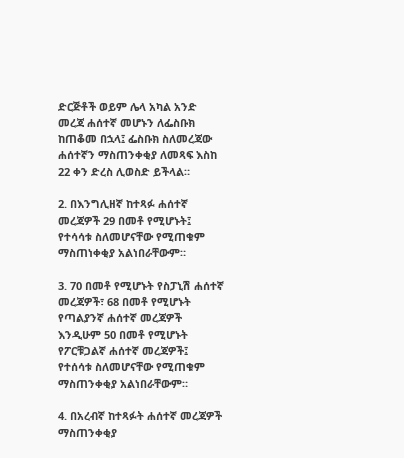ድርጅቶች ወይም ሌላ አካል አንድ መረጃ ሐሰተኛ መሆኑን ለፌስቡክ ከጠቆመ በኋላ፤ ፌስቡክ ስለመረጃው ሐሰተኛን ማስጠንቀቂያ ለመጻፍ እስከ 22 ቀን ድረስ ሊወስድ ይችላል።

2. በእንግሊዘኛ ከተጻፉ ሐሰተኛ መረጃዎች 29 በመቶ የሚሆኑት፤ የተሳሳቱ ስለመሆናቸው የሚጠቁም ማስጠነቀቂያ አልነበራቸውም።

3. 70 በመቶ የሚሆኑት የስፓኒሽ ሐሰተኛ መረጃዎች፣ 68 በመቶ የሚሆኑት የጣልያንኛ ሐሰተኛ መረጃዎች እንዲሁም 50 በመቶ የሚሆኑት የፖርቹጋልኛ ሐሰተኛ መረጃዎች፤ የተሰሳቱ ስለመሆናቸው የሚጠቁም ማስጠንቀቂያ አልነበራቸውም።

4. በአረብኛ ከተጻፉት ሐሰተኛ መረጃዎች ማስጠንቀቂያ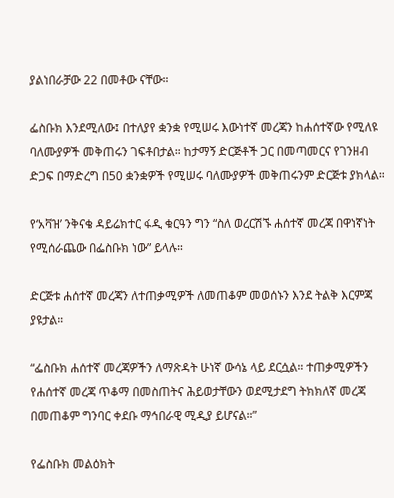ያልነበራቻው 22 በመቶው ናቸው።

ፌስቡክ እንደሚለው፤ በተለያየ ቋንቋ የሚሠሩ እውነተኛ መረጃን ከሐሰተኛው የሚለዩ ባለሙያዎች መቅጠሩን ገፍቶበታል። ከታማኝ ድርጅቶች ጋር በመጣመርና የገንዘብ ድጋፍ በማድረግ በ50 ቋንቋዎች የሚሠሩ ባለሙያዎች መቅጠሩንም ድርጅቱ ያክላል።

የ‘አቫዝ’ ንቅናቄ ዳይሬክተር ፋዲ ቁርዓን ግን “ስለ ወረርሽኙ ሐሰተኛ መረጃ በዋነኛነት የሚሰራጨው በፌስቡክ ነው” ይላሉ።

ድርጅቱ ሐሰተኛ መረጃን ለተጠቃሚዎች ለመጠቆም መወሰኑን እንደ ትልቅ እርምጃ ያዩታል።

“ፌስቡክ ሐሰተኛ መረጃዎችን ለማጽዳት ሁነኛ ውሳኔ ላይ ደርሷል። ተጠቃሚዎችን የሐሰተኛ መረጃ ጥቆማ በመስጠትና ሕይወታቸውን ወደሚታደግ ትክክለኛ መረጃ በመጠቆም ግንባር ቀደቡ ማኅበራዊ ሚዲያ ይሆናል።”

የፌስቡክ መልዕክት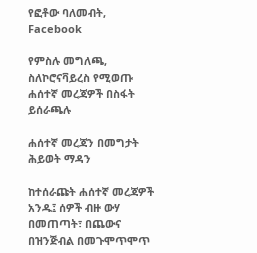የፎቶው ባለመብት, Facebook

የምስሉ መግለጫ, ስለኮሮናቫይረስ የሚወጡ ሐሰተኛ መረጃዎች በስፋት ይሰራጫሉ

ሐሰተኛ መረጃን በመግታት ሕይወት ማዳን

ከተሰራጩት ሐሰተኛ መረጃዎች አንዱ፤ ሰዎች ብዙ ውሃ በመጠጣት፣ በጨውና በዝንጅብል በመጉሞጥሞጥ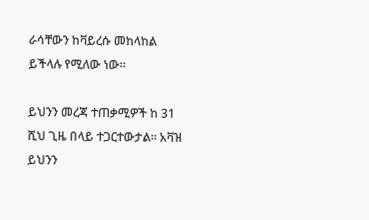ራሳቸውን ከቫይረሱ መከላከል ይችላሉ የሚለው ነው።

ይህንን መረጃ ተጠቃሚዎች ከ 31 ሺህ ጊዜ በላይ ተጋርተውታል። አቫዝ ይህንን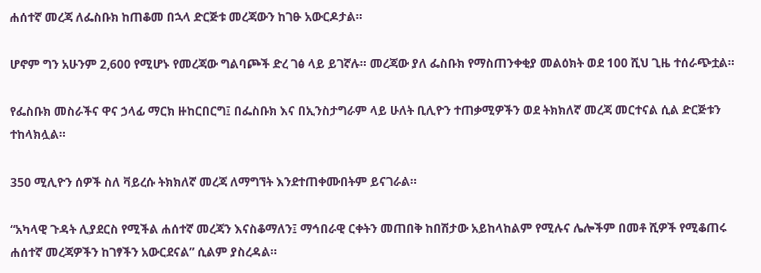ሐሰተኛ መረጃ ለፌስቡክ ከጠቆመ በኋላ ድርጅቱ መረጃውን ከገፁ አውርዶታል።

ሆኖም ግን አሁንም 2,600 የሚሆኑ የመረጃው ግልባጮች ድረ ገፅ ላይ ይገኛሉ። መረጃው ያለ ፌስቡክ የማስጠንቀቂያ መልዕክት ወደ 100 ሺህ ጊዜ ተሰራጭቷል።

የፌስቡክ መስራችና ዋና ኃላፊ ማርክ ዙከርበርግ፤ በፌስቡክ እና በኢንስታግራም ላይ ሁለት ቢሊዮን ተጠቃሚዎችን ወደ ትክክለኛ መረጃ መርተናል ሲል ድርጅቱን ተከላክሏል።

350 ሚሊዮን ሰዎች ስለ ቫይረሱ ትክክለኛ መረጃ ለማግኘት እንደተጠቀሙበትም ይናገራል።

“አካላዊ ጉዳት ሊያደርስ የሚችል ሐሰተኛ መረጃን እናስቆማለን፤ ማኅበራዊ ርቀትን መጠበቅ ከበሽታው አይከላከልም የሚሉና ሌሎችም በመቶ ሺዎች የሚቆጠሩ ሐሰተኛ መረጃዎችን ከገፃችን አውርደናል” ሲልም ያስረዳል።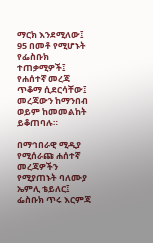ማርክ እንደሚለው፤ 95 በመቶ የሚሆኑት የፌስቡክ ተጠቃሚዎች፤ የሐሰተኛ መረጃ ጥቆማ ሲደርሳቸው፤ መረጃውን ከማንበብ ወይም ከመመልከት ይቆጠባሉ።

በማኅበራዊ ሚዲያ የሚሰራጩ ሐሰተኛ መረጃዎችን የሚያጠኑት ባለሙያ ኤምሊ ቴይለር፤ ፌስቡክ ጥሩ እርምጃ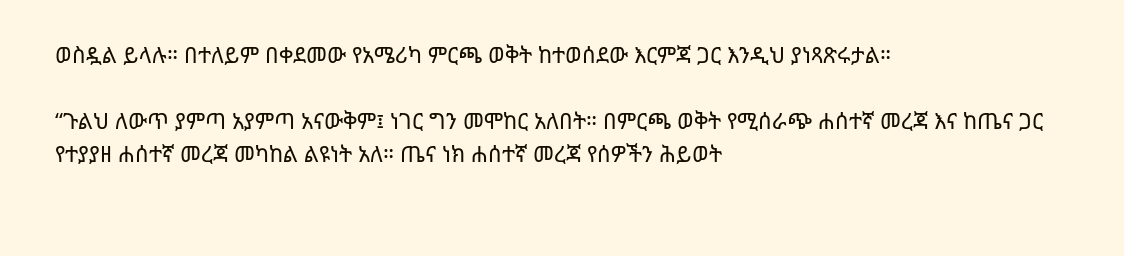ወስዷል ይላሉ። በተለይም በቀደመው የአሜሪካ ምርጫ ወቅት ከተወሰደው እርምጃ ጋር እንዲህ ያነጻጽሩታል።

“ጉልህ ለውጥ ያምጣ አያምጣ አናውቅም፤ ነገር ግን መሞከር አለበት። በምርጫ ወቅት የሚሰራጭ ሐሰተኛ መረጃ እና ከጤና ጋር የተያያዘ ሐሰተኛ መረጃ መካከል ልዩነት አለ። ጤና ነክ ሐሰተኛ መረጃ የሰዎችን ሕይወት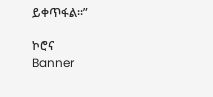ይቀጥፋል።”

ኮሮና
Banner